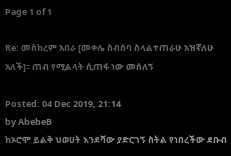Page 1 of 1

Re: መስከረም አበራ [መቀሌ ስብሰባ ስላልተጠራሁ አዝኛለሁ አለች]፡፡ ጠብ የሚልላት ሲጠፋ ነው መሰለኝ

Posted: 04 Dec 2019, 21:14
by AbebeB
ከኦሮሞ ይልቅ ህወሀት እንደሻው ያድርገኝ ስትል የነበረችው ደቡብ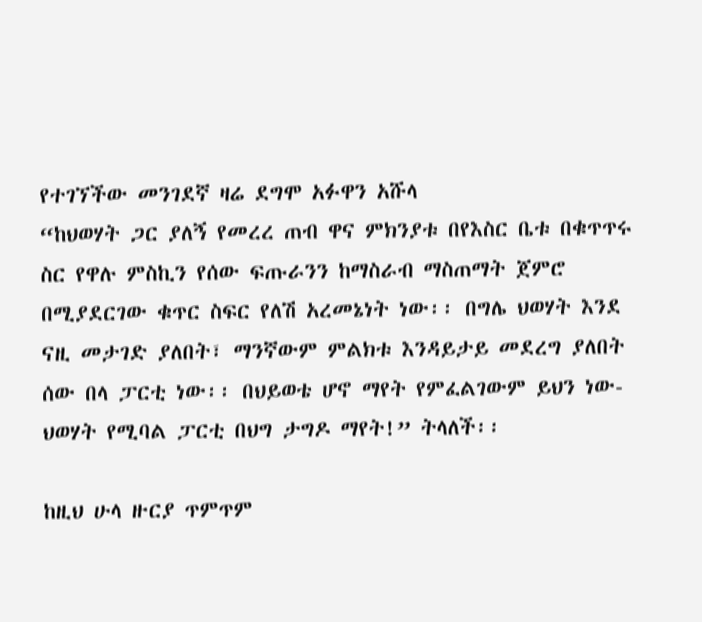የተገኘችው መንገደኛ ዛሬ ደግሞ አፉዋን አሹላ
“ከህወሃት ጋር ያለኝ የመረረ ጠብ ዋና ምክንያቱ በየእስር ቤቱ በቁጥጥሩ ስር የዋሉ ምስኪን የሰው ፍጡራንን ከማስራብ ማስጠማት ጀምሮ በሚያደርገው ቁጥር ስፍር የለሽ አረመኔነት ነው፡፡ በግሌ ህወሃት እንደ ናዚ መታገድ ያለበት፣ ማንኛውም ምልክቱ እንዳይታይ መደረግ ያለበት ሰው በላ ፓርቲ ነው፡፡ በህይወቴ ሆኖ ማየት የምፈልገውም ይህን ነው-ህወሃት የሚባል ፓርቲ በህግ ታግዶ ማየት!” ትላለች፡፡

ከዚህ ሁላ ዙርያ ጥምጥም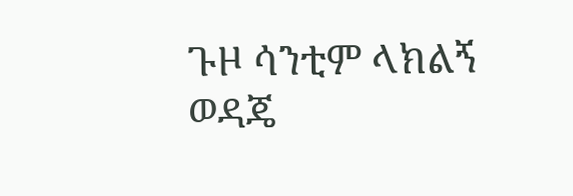ጉዞ ሳንቲም ላክልኝ ወዳጄ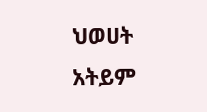ህወሀት አትይም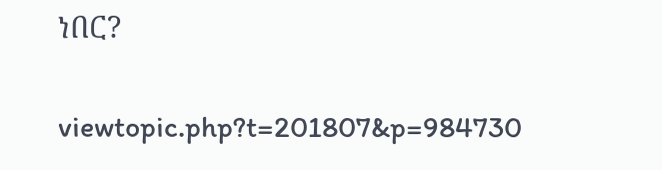ነበር?


viewtopic.php?t=201807&p=984730